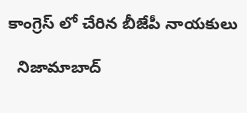కాంగ్రెస్ లో చేరిన బీజేపీ నాయకులు

  నిజామాబాద్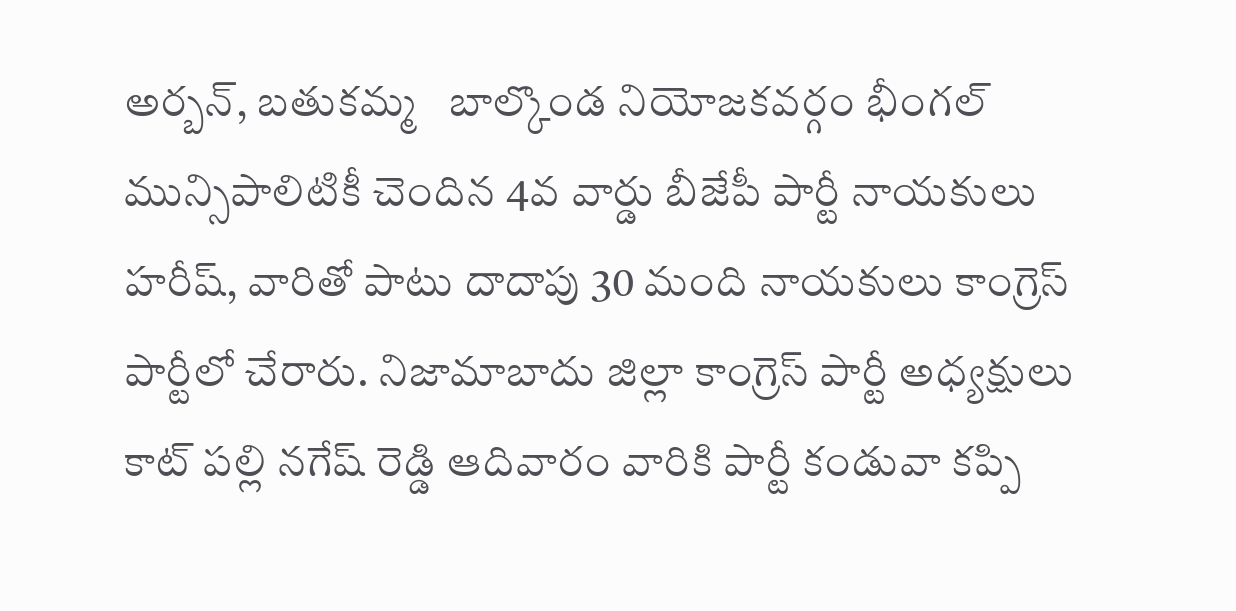అర్బన్, బతుకమ్మ   బాల్కొండ నియోజకవర్గం భీంగల్ మున్సిపాలిటికీ చెందిన 4వ వార్డు బీజేపీ పార్టీ నాయకులు హరీష్, వారితో పాటు దాదాపు 30 మంది నాయకులు కాంగ్రెస్ పార్టీలో చేరారు. నిజామాబాదు జిల్లా కాంగ్రెస్ పార్టీ అధ్యక్షులు కాట్ పల్లి నగేష్ రెడ్డి ఆదివారం వారికి పార్టీ కండువా కప్పి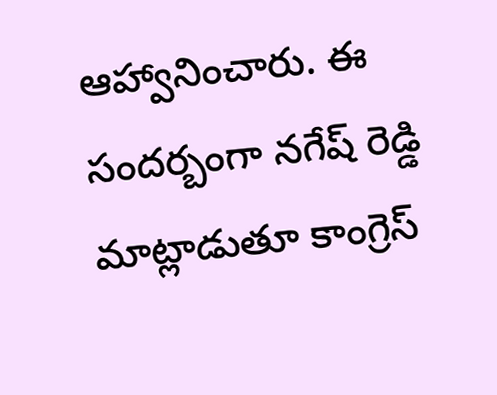ఆహ్వానించారు. ఈ సందర్బంగా నగేష్ రెడ్డి మాట్లాడుతూ కాంగ్రెస్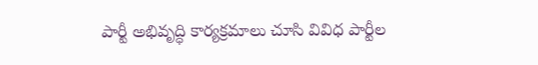పార్టీ అభివృద్ధి కార్యక్రమాలు చూసి వివిధ పార్టీల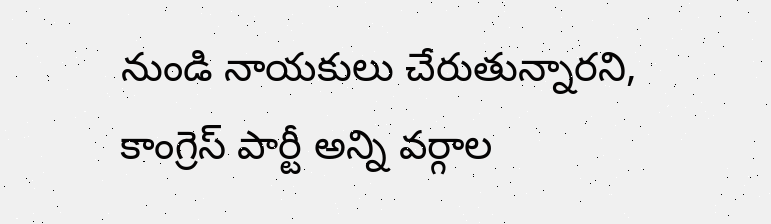నుండి నాయకులు చేరుతున్నారని, కాంగ్రెస్ పార్టీ అన్ని వర్గాల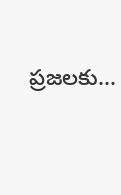ప్రజలకు...